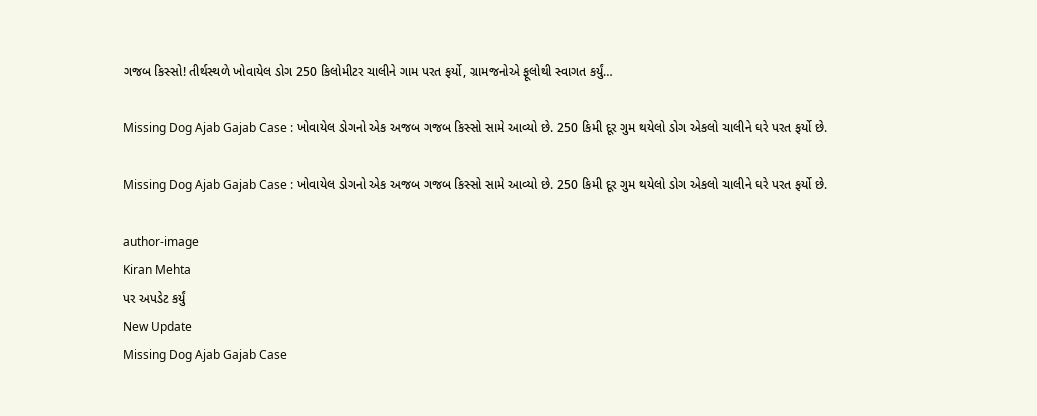ગજબ કિસ્સો! તીર્થસ્થળે ખોવાયેલ ડોગ 250 કિલોમીટર ચાલીને ગામ પરત ફર્યો, ગ્રામજનોએ ફૂલોથી સ્વાગત કર્યું…

Missing Dog Ajab Gajab Case : ખોવાયેલ ડોગનો એક અજબ ગજબ કિસ્સો સામે આવ્યો છે. 250 કિમી દૂર ગુમ થયેલો ડોગ એકલો ચાલીને ઘરે પરત ફર્યો છે.

Missing Dog Ajab Gajab Case : ખોવાયેલ ડોગનો એક અજબ ગજબ કિસ્સો સામે આવ્યો છે. 250 કિમી દૂર ગુમ થયેલો ડોગ એકલો ચાલીને ઘરે પરત ફર્યો છે.

author-image
Kiran Mehta
પર અપડેટ કર્યું
New Update
Missing Dog Ajab Gajab Case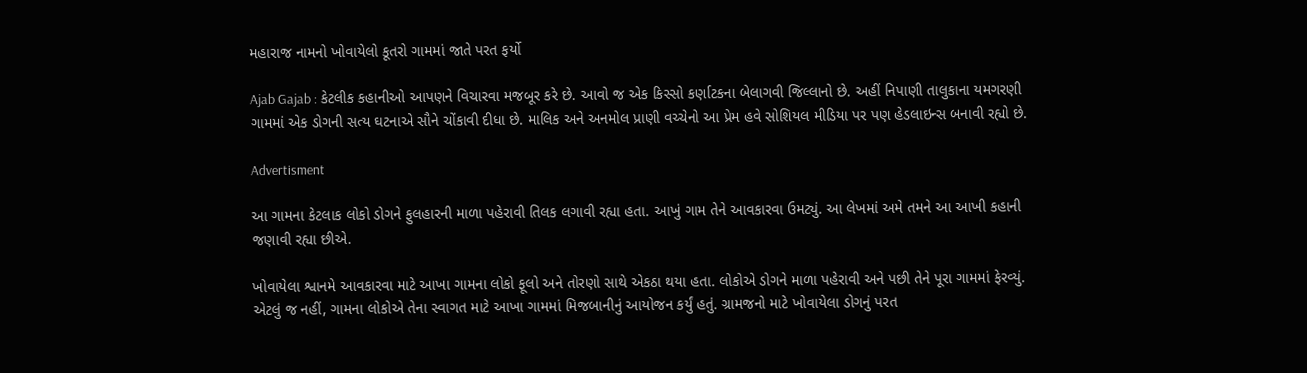મહારાજ નામનો ખોવાયેલો કૂતરો ગામમાં જાતે પરત ફર્યો

Ajab Gajab : કેટલીક કહાનીઓ આપણને વિચારવા મજબૂર કરે છે. આવો જ એક કિસ્સો કર્ણાટકના બેલાગવી જિલ્લાનો છે. અહીં નિપાણી તાલુકાના યમગરણી ગામમાં એક ડોગની સત્ય ઘટનાએ સૌને ચોંકાવી દીધા છે. માલિક અને અનમોલ પ્રાણી વચ્ચેનો આ પ્રેમ હવે સોશિયલ મીડિયા પર પણ હેડલાઇન્સ બનાવી રહ્યો છે.

Advertisment

આ ગામના કેટલાક લોકો ડોગને ફુલહારની માળા પહેરાવી તિલક લગાવી રહ્યા હતા. આખું ગામ તેને આવકારવા ઉમટ્યું. આ લેખમાં અમે તમને આ આખી કહાની જણાવી રહ્યા છીએ.

ખોવાયેલા શ્વાનમે આવકારવા માટે આખા ગામના લોકો ફૂલો અને તોરણો સાથે એકઠા થયા હતા. લોકોએ ડોગને માળા પહેરાવી અને પછી તેને પૂરા ગામમાં ફેરવ્યું. એટલું જ નહીં, ગામના લોકોએ તેના સ્વાગત માટે આખા ગામમાં મિજબાનીનું આયોજન કર્યું હતું. ગ્રામજનો માટે ખોવાયેલા ડોગનું પરત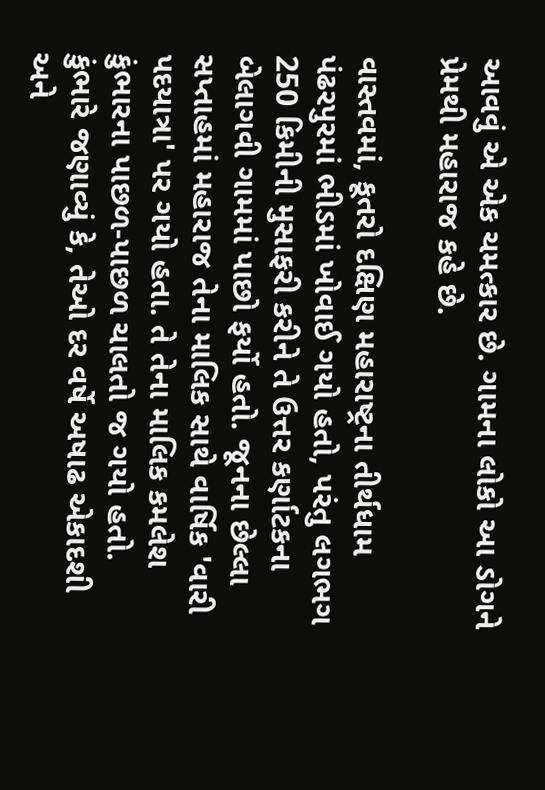આવવું એ એક ચમત્કાર છે. ગામના લોકો આ ડોગને પ્રેમથી મહારાજ કહે છે.

વાસ્તવમાં, કૂતરો દક્ષિણ મહારાષ્ટ્રના તીર્થધામ પંઢરપુરમાં ભીડમાં ખોવાઈ ગયો હતો, પરંતુ લગભગ 250 કિમીની મુસાફરી કરીને તે ઉત્તર કર્ણાટકના બેલાગવી ગામમાં પાછો ફર્યો હતો. જૂનના છેલ્લા સપ્તાહમાં મહારાજ તેના માલિક સાથે વાર્ષિક 'વારી પદયાત્રા' પર ગયો હતા. તે તેના માલિક કમલેશ કુંભારના પાછળ-પાછળ ચાલતો જ ગયો હતો. કુંભારે જણાવ્યું કે, તેઓ દર વર્ષે અષાઢ એકાદશી અને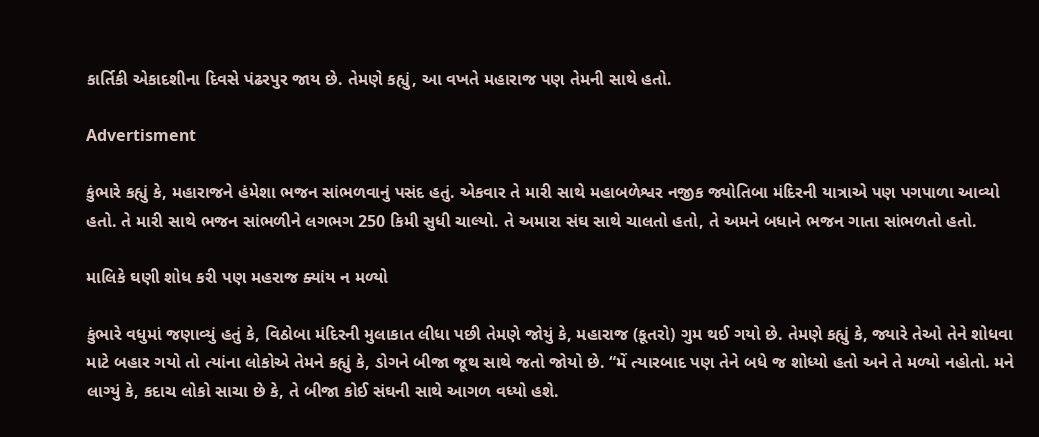કાર્તિકી એકાદશીના દિવસે પંઢરપુર જાય છે. તેમણે કહ્યું, આ વખતે મહારાજ પણ તેમની સાથે હતો.

Advertisment

કુંભારે કહ્યું કે, મહારાજને હંમેશા ભજન સાંભળવાનું પસંદ હતું. એકવાર તે મારી સાથે મહાબળેશ્વર નજીક જ્યોતિબા મંદિરની યાત્રાએ પણ પગપાળા આવ્યો હતો. તે મારી સાથે ભજન સાંભળીને લગભગ 250 કિમી સુધી ચાલ્યો. તે અમારા સંઘ સાથે ચાલતો હતો, તે અમને બધાને ભજન ગાતા સાંભળતો હતો.

માલિકે ઘણી શોધ કરી પણ મહરાજ ક્યાંય ન મળ્યો

કુંભારે વધુમાં જણાવ્યું હતું કે, વિઠોબા મંદિરની મુલાકાત લીધા પછી તેમણે જોયું કે, મહારાજ (કૂતરો) ગુમ થઈ ગયો છે. તેમણે કહ્યું કે, જ્યારે તેઓ તેને શોધવા માટે બહાર ગયો તો ત્યાંના લોકોએ તેમને કહ્યું કે, ડોગને બીજા જૂથ સાથે જતો જોયો છે. “મેં ત્યારબાદ પણ તેને બધે જ શોધ્યો હતો અને તે મળ્યો નહોતો. મને લાગ્યું કે, કદાચ લોકો સાચા છે કે, તે બીજા કોઈ સંઘની સાથે આગળ વધ્યો હશે.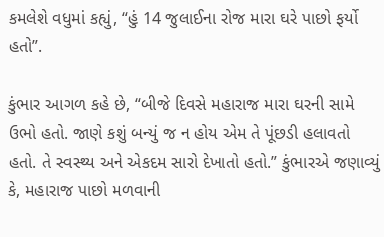કમલેશે વધુમાં કહ્યું, “હું 14 જુલાઈના રોજ મારા ઘરે પાછો ફર્યો હતો”.

કુંભાર આગળ કહે છે, “બીજે દિવસે મહારાજ મારા ઘરની સામે ઉભો હતો. જાણે કશું બન્યું જ ન હોય એમ તે પૂંછડી હલાવતો હતો. તે સ્વસ્થ્ય અને એકદમ સારો દેખાતો હતો.” કુંભારએ જણાવ્યું કે, મહારાજ પાછો મળવાની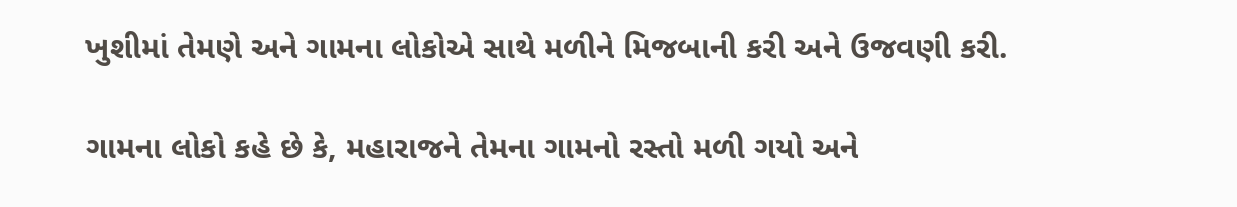ખુશીમાં તેમણે અને ગામના લોકોએ સાથે મળીને મિજબાની કરી અને ઉજવણી કરી.

ગામના લોકો કહે છે કે, મહારાજને તેમના ગામનો રસ્તો મળી ગયો અને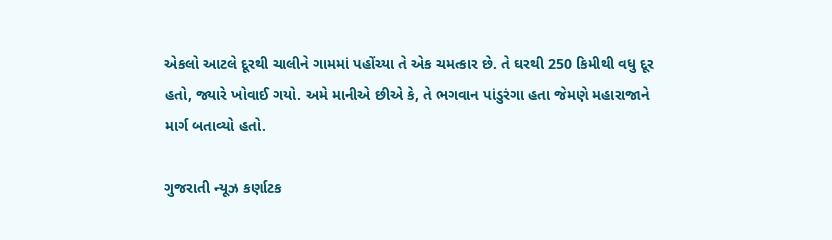એકલો આટલે દૂરથી ચાલીને ગામમાં પહોંચ્યા તે એક ચમત્કાર છે. તે ઘરથી 250 કિમીથી વધુ દૂર હતો, જ્યારે ખોવાઈ ગયો. અમે માનીએ છીએ કે, તે ભગવાન પાંડુરંગા હતા જેમણે મહારાજાને માર્ગ બતાવ્યો હતો.

ગુજરાતી ન્યૂઝ કર્ણાટક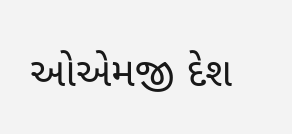ઓએમજી દેશ